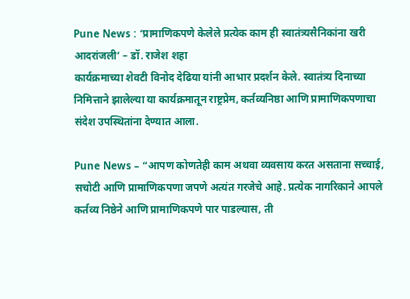Pune News : ‘प्रामाणिकपणे केलेले प्रत्येक काम ही स्वातंत्र्यसैनिकांना खरी आदरांजली’ – डॉ. राजेश शहा
कार्यक्रमाच्या शेवटी विनोद देढिया यांनी आभार प्रदर्शन केले. स्वातंत्र्य दिनाच्या निमित्ताने झालेल्या या कार्यक्रमातून राष्ट्रप्रेम, कर्तव्यनिष्ठा आणि प्रामाणिकपणाचा संदेश उपस्थितांना देण्यात आला.

Pune News – “आपण कोणतेही काम अथवा व्यवसाय करत असताना सच्चाई, सचोटी आणि प्रामाणिकपणा जपणे अत्यंत गरजेचे आहे. प्रत्येक नागरिकाने आपले कर्तव्य निष्ठेने आणि प्रामाणिकपणे पार पाडल्यास, ती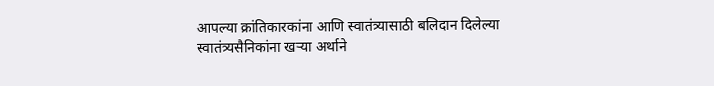आपल्या क्रांतिकारकांना आणि स्वातंत्र्यासाठी बलिदान दिलेल्या स्वातंत्र्यसैनिकांना खऱ्या अर्थाने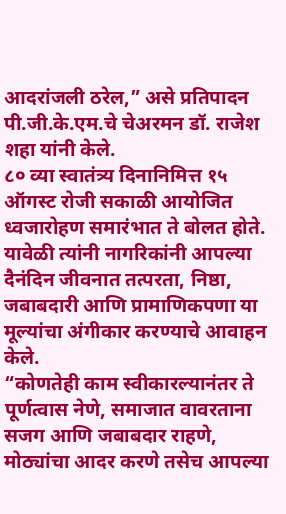आदरांजली ठरेल,” असे प्रतिपादन पी.जी.के.एम.चे चेअरमन डॉ. राजेश शहा यांनी केले.
८० व्या स्वातंत्र्य दिनानिमित्त १५ ऑगस्ट रोजी सकाळी आयोजित ध्वजारोहण समारंभात ते बोलत होते. यावेळी त्यांनी नागरिकांनी आपल्या दैनंदिन जीवनात तत्परता, निष्ठा, जबाबदारी आणि प्रामाणिकपणा या मूल्यांचा अंगीकार करण्याचे आवाहन केले.
“कोणतेही काम स्वीकारल्यानंतर ते पूर्णत्वास नेणे, समाजात वावरताना सजग आणि जबाबदार राहणे, मोठ्यांचा आदर करणे तसेच आपल्या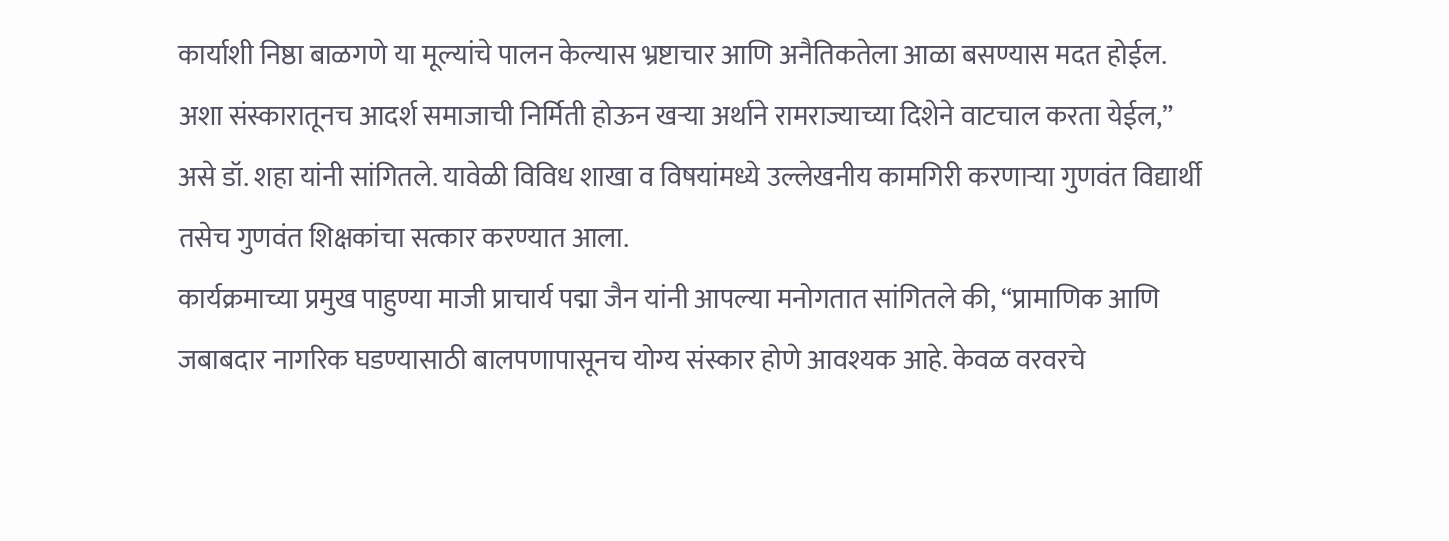कार्याशी निष्ठा बाळगणे या मूल्यांचे पालन केल्यास भ्रष्टाचार आणि अनैतिकतेला आळा बसण्यास मदत होईल.
अशा संस्कारातूनच आदर्श समाजाची निर्मिती होऊन खऱ्या अर्थाने रामराज्याच्या दिशेने वाटचाल करता येईल,” असे डॉ. शहा यांनी सांगितले. यावेळी विविध शाखा व विषयांमध्ये उल्लेखनीय कामगिरी करणाऱ्या गुणवंत विद्यार्थी तसेच गुणवंत शिक्षकांचा सत्कार करण्यात आला.
कार्यक्रमाच्या प्रमुख पाहुण्या माजी प्राचार्य पद्मा जैन यांनी आपल्या मनोगतात सांगितले की, “प्रामाणिक आणि जबाबदार नागरिक घडण्यासाठी बालपणापासूनच योग्य संस्कार होणे आवश्यक आहे. केवळ वरवरचे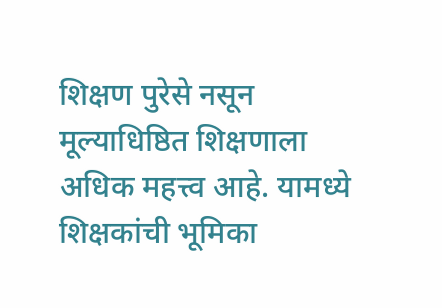शिक्षण पुरेसे नसून मूल्याधिष्ठित शिक्षणाला अधिक महत्त्व आहे. यामध्ये शिक्षकांची भूमिका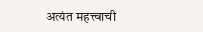अत्यंत महत्त्वाची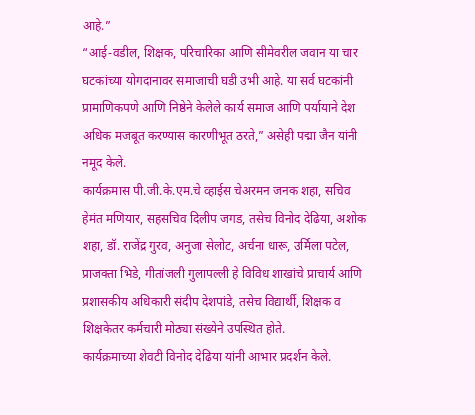आहे.”
“आई-वडील, शिक्षक, परिचारिका आणि सीमेवरील जवान या चार घटकांच्या योगदानावर समाजाची घडी उभी आहे. या सर्व घटकांनी प्रामाणिकपणे आणि निष्ठेने केलेले कार्य समाज आणि पर्यायाने देश अधिक मजबूत करण्यास कारणीभूत ठरते,” असेही पद्मा जैन यांनी नमूद केले.
कार्यक्रमास पी.जी.के.एम.चे व्हाईस चेअरमन जनक शहा, सचिव हेमंत मणियार, सहसचिव दिलीप जगड, तसेच विनोद देढिया, अशोक शहा, डॉ. राजेंद्र गुरव, अनुजा सेलोट, अर्चना धारू, उर्मिला पटेल, प्राजक्ता भिडे, गीतांजली गुलापल्ली हे विविध शाखांचे प्राचार्य आणि प्रशासकीय अधिकारी संदीप देशपांडे, तसेच विद्यार्थी, शिक्षक व शिक्षकेतर कर्मचारी मोठ्या संख्येने उपस्थित होते.
कार्यक्रमाच्या शेवटी विनोद देढिया यांनी आभार प्रदर्शन केले.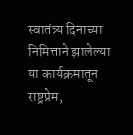स्वातंत्र्य दिनाच्या निमित्ताने झालेल्या या कार्यक्रमातून राष्ट्रप्रेम,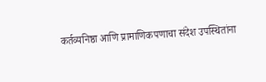कर्तव्यनिष्ठा आणि प्रामाणिकपणाचा संदेश उपस्थितांना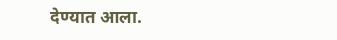देण्यात आला.